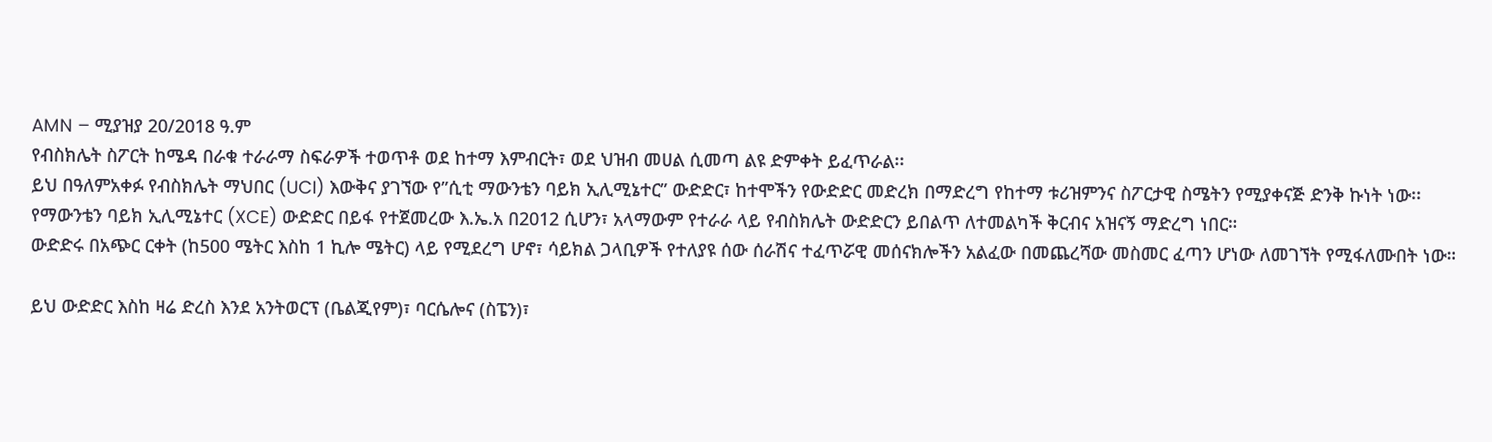AMN – ሚያዝያ 20/2018 ዓ.ም
የብስክሌት ስፖርት ከሜዳ በራቁ ተራራማ ስፍራዎች ተወጥቶ ወደ ከተማ እምብርት፣ ወደ ህዝብ መሀል ሲመጣ ልዩ ድምቀት ይፈጥራል፡፡
ይህ በዓለምአቀፉ የብስክሌት ማህበር (UCI) እውቅና ያገኘው የ”ሲቲ ማውንቴን ባይክ ኢሊሚኔተር” ውድድር፣ ከተሞችን የውድድር መድረክ በማድረግ የከተማ ቱሪዝምንና ስፖርታዊ ስሜትን የሚያቀናጅ ድንቅ ኩነት ነው፡፡
የማውንቴን ባይክ ኢሊሚኔተር (XCE) ውድድር በይፋ የተጀመረው እ.ኤ.አ በ2012 ሲሆን፣ አላማውም የተራራ ላይ የብስክሌት ውድድርን ይበልጥ ለተመልካች ቅርብና አዝናኝ ማድረግ ነበር።
ውድድሩ በአጭር ርቀት (ከ500 ሜትር እስከ 1 ኪሎ ሜትር) ላይ የሚደረግ ሆኖ፣ ሳይክል ጋላቢዎች የተለያዩ ሰው ሰራሽና ተፈጥሯዊ መሰናክሎችን አልፈው በመጨረሻው መስመር ፈጣን ሆነው ለመገኘት የሚፋለሙበት ነው።

ይህ ውድድር እስከ ዛሬ ድረስ እንደ አንትወርፕ (ቤልጂየም)፣ ባርሴሎና (ስፔን)፣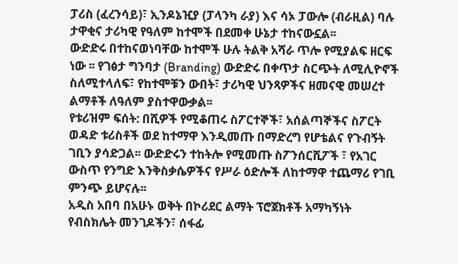ፓሪስ (ፈረንሳይ)፣ ኢንዶኔዢያ (ፓላንካ ራያ) እና ሳኦ ፓውሎ (ብራዚል) ባሉ ታዋቂና ታሪካዊ የዓለም ከተሞች በደመቀ ሁኔታ ተከናውኗል፡፡
ውድድሩ በተከናወነባቸው ከተሞች ሁሉ ትልቅ አሻራ ጥሎ የሚያልፍ ዘርፍ ነው ፡፡ የገፅታ ግንባታ (Branding) ውድድሩ በቀጥታ ስርጭት ለሚሊዮኖች ስለሚተላለፍ፣ የከተሞቹን ውበት፣ ታሪካዊ ህንጻዎችና ዘመናዊ መሠረተ ልማቶች ለዓለም ያስተዋውቃል፡፡
የቱሪዝም ፍሰት: በሺዎች የሚቆጠሩ ስፖርተኞች፣ አሰልጣኞችና ስፖርት ወዳድ ቱሪስቶች ወደ ከተማዋ እንዲመጡ በማድረግ የሆቴልና የጉብኝት ገቢን ያሳድጋል፡፡ ውድድሩን ተከትሎ የሚመጡ ስፖንሰርሺፖች ፣ የአገር ውስጥ የንግድ እንቅስቃሴዎችና የሥራ ዕድሎች ለከተማዋ ተጨማሪ የገቢ ምንጭ ይሆናሉ፡፡
አዲስ አበባ በአሁኑ ወቅት በኮሪደር ልማት ፕሮጀክቶች አማካኝነት የብስክሌት መንገዶችን፣ ሰፋፊ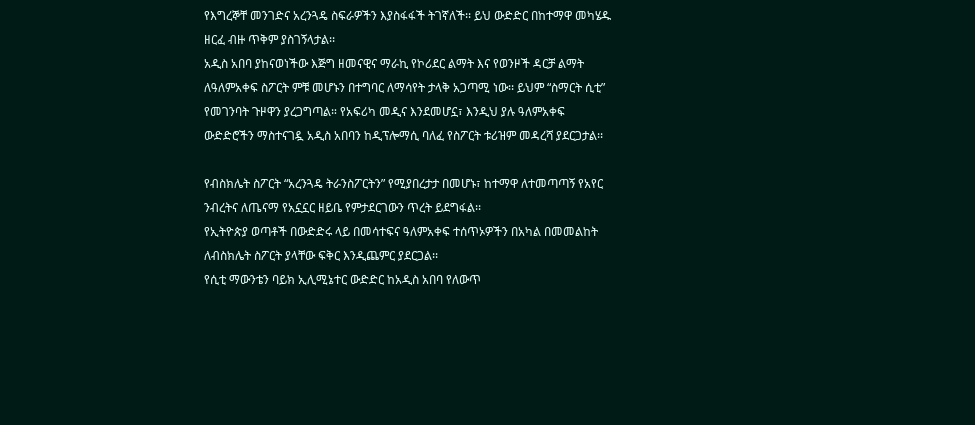የእግረኞቸ መንገድና አረንጓዴ ስፍራዎችን እያስፋፋች ትገኛለች፡፡ ይህ ውድድር በከተማዋ መካሄዱ ዘርፈ ብዙ ጥቅም ያስገኝላታል፡፡
አዲስ አበባ ያከናወነችው እጅግ ዘመናዊና ማራኪ የኮሪደር ልማት እና የወንዞች ዳርቻ ልማት ለዓለምአቀፍ ስፖርት ምቹ መሆኑን በተግባር ለማሳየት ታላቅ አጋጣሚ ነው፡፡ ይህም “ስማርት ሲቲ” የመገንባት ጉዞዋን ያረጋግጣል። የአፍሪካ መዲና እንደመሆኗ፣ እንዲህ ያሉ ዓለምአቀፍ ውድድሮችን ማስተናገዷ አዲስ አበባን ከዲፕሎማሲ ባለፈ የስፖርት ቱሪዝም መዳረሻ ያደርጋታል፡፡

የብስክሌት ስፖርት “አረንጓዴ ትራንስፖርትን” የሚያበረታታ በመሆኑ፣ ከተማዋ ለተመጣጣኝ የአየር ንብረትና ለጤናማ የአኗኗር ዘይቤ የምታደርገውን ጥረት ይደግፋል፡፡
የኢትዮጵያ ወጣቶች በውድድሩ ላይ በመሳተፍና ዓለምአቀፍ ተሰጥኦዎችን በአካል በመመልከት ለብስክሌት ስፖርት ያላቸው ፍቅር እንዲጨምር ያደርጋል፡፡
የሲቲ ማውንቴን ባይክ ኢሊሚኔተር ውድድር ከአዲስ አበባ የለውጥ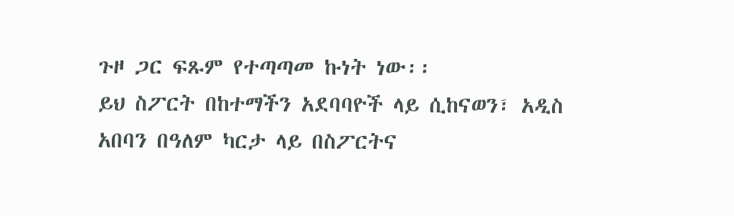ጉዞ ጋር ፍጹም የተጣጣመ ኩነት ነው፡፡
ይህ ስፖርት በከተማችን አደባባዮች ላይ ሲከናወን፣ አዲስ አበባን በዓለም ካርታ ላይ በስፖርትና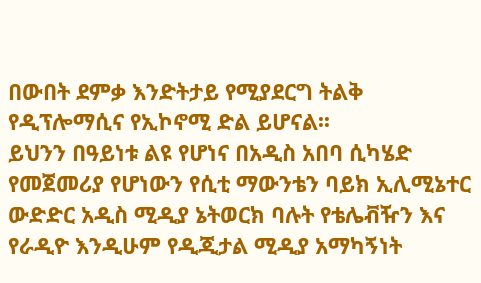በውበት ደምቃ እንድትታይ የሚያደርግ ትልቅ የዲፕሎማሲና የኢኮኖሚ ድል ይሆናል፡፡
ይህንን በዓይነቱ ልዩ የሆነና በአዲስ አበባ ሲካሄድ የመጀመሪያ የሆነውን የሲቲ ማውንቴን ባይክ ኢሊሚኔተር ውድድር አዲስ ሚዲያ ኔትወርክ ባሉት የቴሌቭዥን እና የራዲዮ እንዲሁም የዲጂታል ሚዲያ አማካኝነት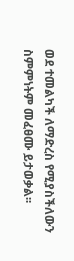ወደ ተመልካች ለማድረስ የሚያስችለውን ስምምነትም መፈፀሙ ይታወቃል፡፡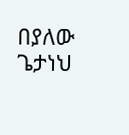በያለው ጌታነህ